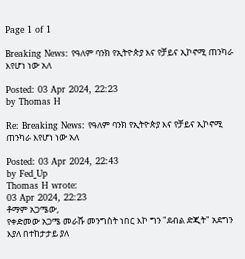Page 1 of 1

Breaking News: የዓለም ባንክ የኢትዮጵያ እና የቻይና ኢኮኖሚ ጠንካራ እየሆነ ነው አለ

Posted: 03 Apr 2024, 22:23
by Thomas H

Re: Breaking News: የዓለም ባንክ የኢትዮጵያ እና የቻይና ኢኮኖሚ ጠንካራ እየሆነ ነው አለ

Posted: 03 Apr 2024, 22:43
by Fed_Up
Thomas H wrote:
03 Apr 2024, 22:23
ቶማም አጋሜው,
የቀድመው አጋሜ መራሹ መንግስት ነበር እኮ ግን "ደብል ድጂት" አደግን እያለ በተከታታይ ያለ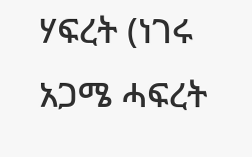ሃፍረት (ነገሩ አጋሜ ሓፍረት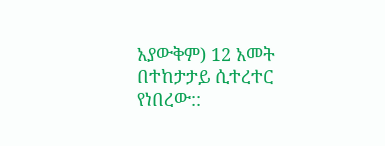አያውቅም) 12 አመት በተከታታይ ሲተረተር የነበረው::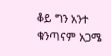ቆይ ግን አንተ ቁንጣናም አጋሜ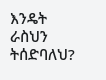እንዴት ራስህን ትሰድባለህ?